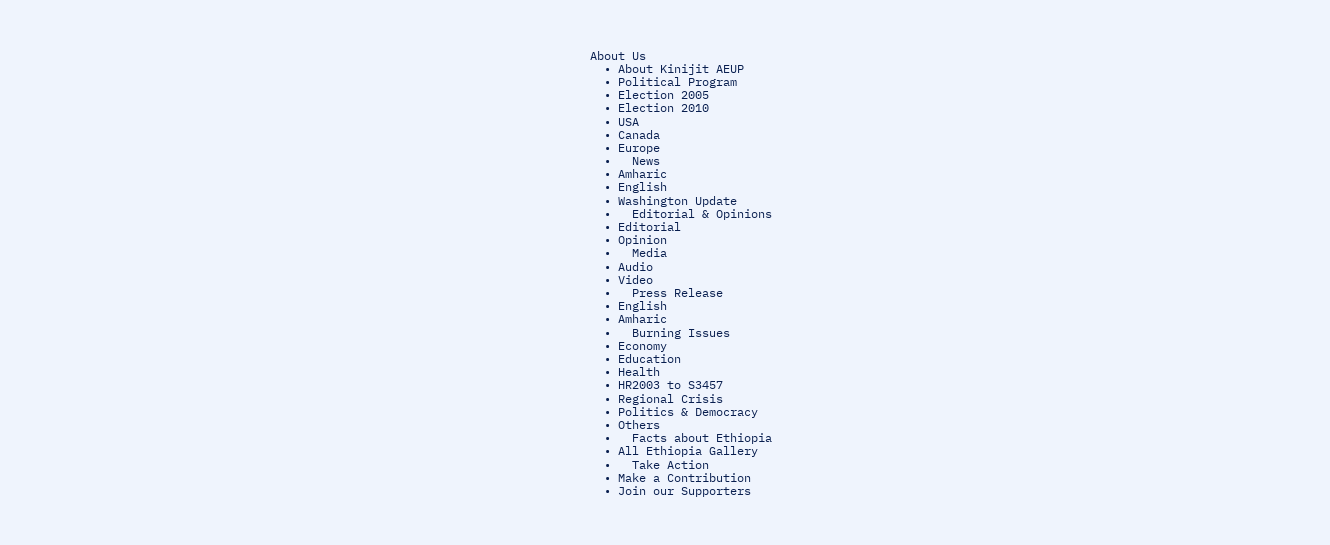About Us
  • About Kinijit AEUP
  • Political Program
  • Election 2005
  • Election 2010
  • USA
  • Canada
  • Europe
  •   News
  • Amharic
  • English
  • Washington Update
  •   Editorial & Opinions
  • Editorial
  • Opinion
  •   Media
  • Audio
  • Video
  •   Press Release
  • English
  • Amharic
  •   Burning Issues
  • Economy
  • Education
  • Health
  • HR2003 to S3457
  • Regional Crisis
  • Politics & Democracy
  • Others
  •   Facts about Ethiopia
  • All Ethiopia Gallery
  •   Take Action
  • Make a Contribution
  • Join our Supporters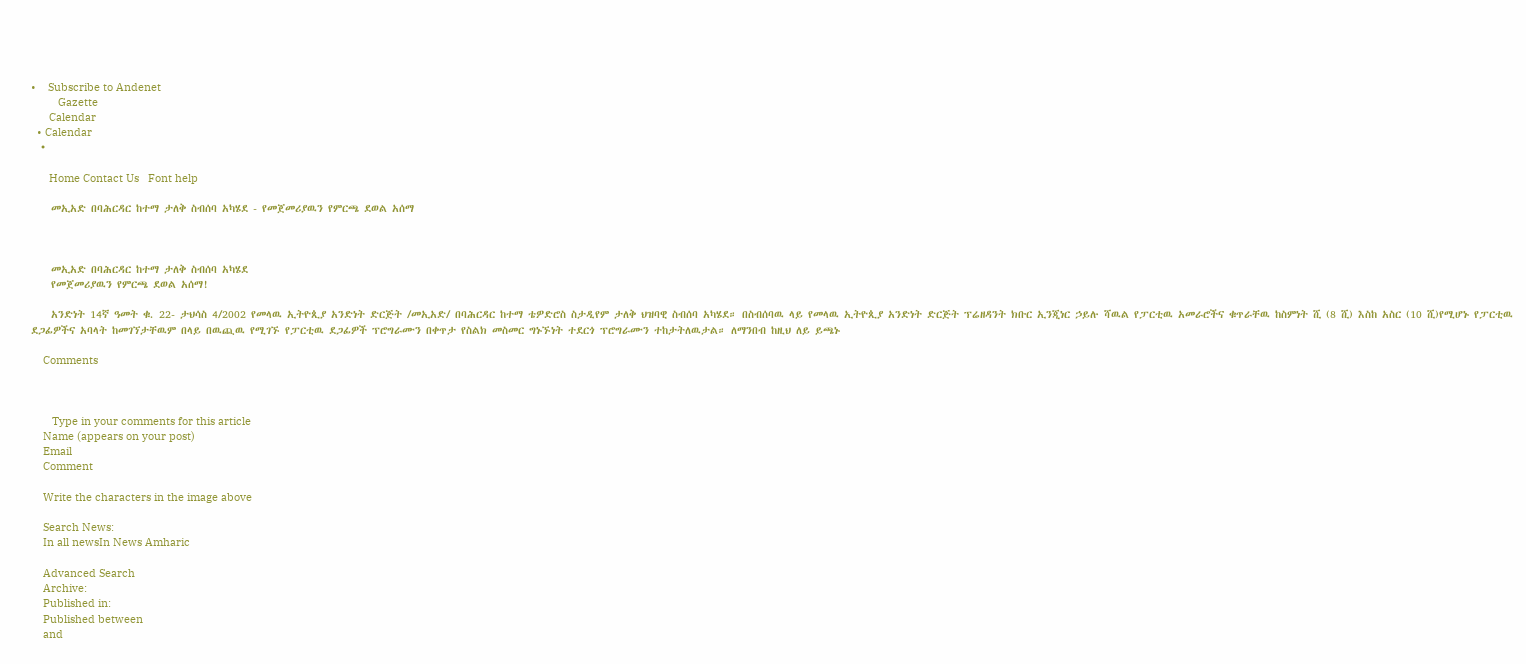•    Subscribe to Andenet
         Gazette
      Calendar
  • Calendar
  •

      Home Contact Us   Font help

    መኢአድ በባሕርዳር ከተማ ታለቅ ስብሰባ አካሄደ - የመጀመሪያዉን የምርጫ ደወል አሰማ



    መኢአድ በባሕርዳር ከተማ ታለቅ ስብሰባ አካሄደ
    የመጀመሪያዉን የምርጫ ደወል አሰማ!

    አንድነት 14ኛ ዓመት ቁ. 22- ታህሳስ 4/2002 የመላዉ ኢትዮጲያ አንድነት ድርጅት /መኢአድ/ በባሕርዳር ከተማ ቴዎድሮስ ስታዲየም ታለቅ ህዝባዊ ስብሰባ አካሄደ። በስብሰባዉ ላይ የመላዉ ኢትዮጲያ አንድነት ድርጅት ፕሬዘዳንት ክቡር ኢንጂነር ኃይሉ ሻዉል የፓርቲዉ አመራሮችና ቁጥራቸዉ ከስምነት ሺ (8 ሺ) እስከ አስር (10 ሺ)የሚሆኑ የፓርቲዉ ደጋፊዎችና አባላት ከመገኘታቸዉም በላይ በዉጪዉ የሚገኙ የፓርቲዉ ደጋፊዎች ፕሮግራሙን በቀጥታ የስልክ መስመር ግኑኙነት ተደርጎ ፕሮግራሙን ተከታትለዉታል። ለማንበብ ከዚህ ለይ ይጫኑ

    Comments



       Type in your comments for this article
    Name (appears on your post)
    Email
    Comment

    Write the characters in the image above

    Search News:
    In all newsIn News Amharic

    Advanced Search
    Archive:
    Published in:
    Published between
    and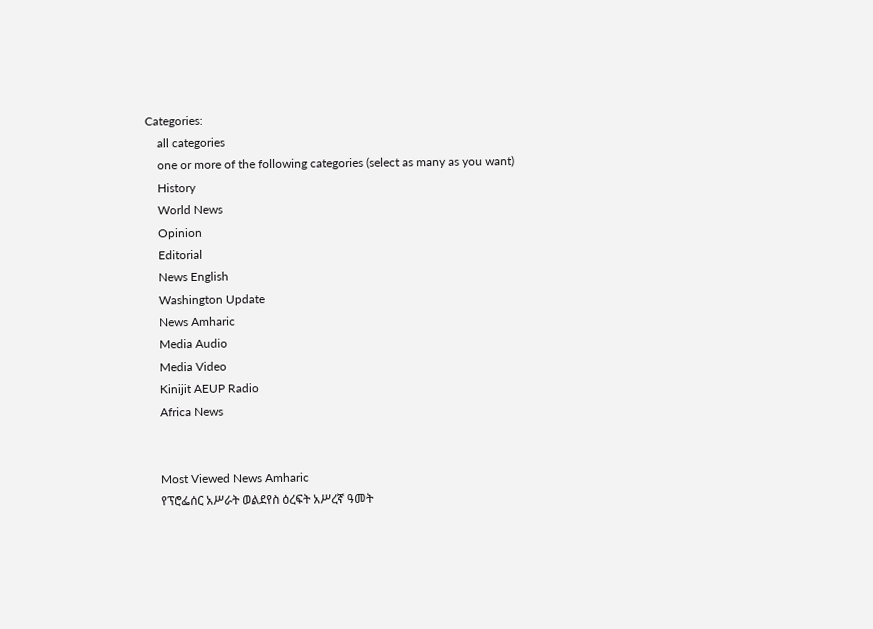Categories:
    all categories
    one or more of the following categories (select as many as you want)
    History
    World News
    Opinion
    Editorial
    News English
    Washington Update
    News Amharic
    Media Audio
    Media Video
    Kinijit AEUP Radio
    Africa News


    Most Viewed News Amharic
    የፕሮፌሰር አሥራት ወልደየስ ዕረፍት አሥረኛ ዓመት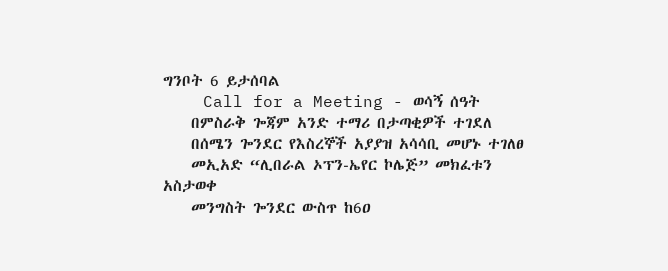ግንቦት 6 ይታሰባል
    Call for a Meeting - ወሳኝ ሰዓት
    በምስራቅ ጐጃም አንድ ተማሪ በታጣቂዎች ተገደለ
    በሰሜን ጐንደር የእስረኞች አያያዝ አሳሳቢ መሆኑ ተገለፀ
    መኢአድ “ሊበራል ኦፕን-ኤየር ኮሌጅ” መክፈቱን አስታወቀ
    መንግስት ጐንደር ውስጥ ከ6ዐ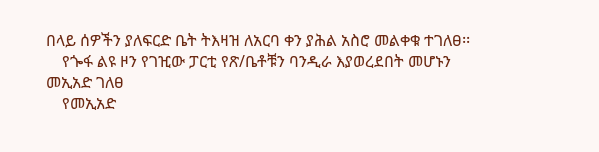በላይ ሰዎችን ያለፍርድ ቤት ትእዛዝ ለአርባ ቀን ያሕል አስሮ መልቀቁ ተገለፀ፡፡
    የጐፋ ልዩ ዞን የገዢው ፓርቲ የጽ/ቤቶቹን ባንዲራ እያወረደበት መሆኑን መኢአድ ገለፀ
    የመኢአድ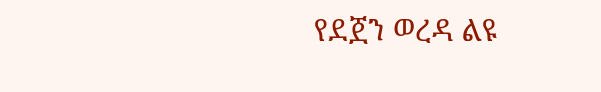የደጀን ወረዳ ልዩ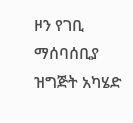ዞን የገቢ ማሰባሰቢያ ዝግጅት አካሄድ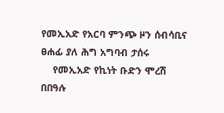የመኢአድ የአርባ ምንጭ ዞን ሰብሳቢና ፀሐፊ ያለ ሕግ አግባብ ታሰሩ
    የመኢአድ የኪነት ቡድን ሞረሽ በበዓሉ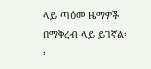ላይ ጣዕመ ዜማዎች በማቅረብ ላይ ይገኛል፡፡